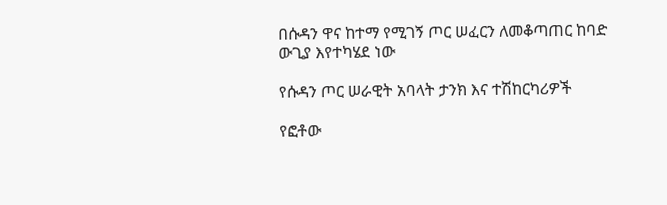በሱዳን ዋና ከተማ የሚገኝ ጦር ሠፈርን ለመቆጣጠር ከባድ ውጊያ እየተካሄደ ነው

የሱዳን ጦር ሠራዊት አባላት ታንክ እና ተሽከርካሪዎች

የፎቶው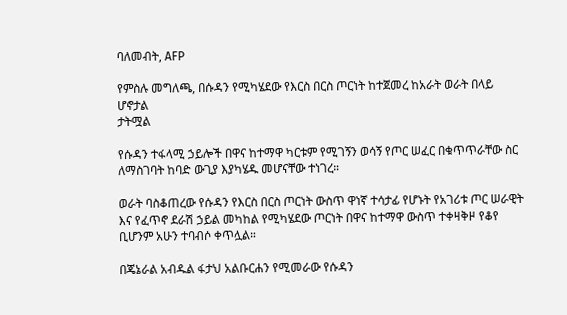ባለመብት, AFP

የምስሉ መግለጫ, በሱዳን የሚካሄደው የእርስ በርስ ጦርነት ከተጀመረ ከአራት ወራት በላይ ሆኖታል
ታትሟል

የሱዳን ተፋላሚ ኃይሎች በዋና ከተማዋ ካርቱም የሚገኝን ወሳኝ የጦር ሠፈር በቁጥጥራቸው ስር ለማስገባት ከባድ ውጊያ እያካሄዱ መሆናቸው ተነገረ።

ወራት ባስቆጠረው የሱዳን የእርስ በርስ ጦርነት ውስጥ ዋነኛ ተሳታፊ የሆኑት የአገሪቱ ጦር ሠራዊት እና የፈጥኖ ደራሽ ኃይል መካከል የሚካሄደው ጦርነት በዋና ከተማዋ ውስጥ ተቀዛቅዞ የቆየ ቢሆንም አሁን ተባብሶ ቀጥሏል።

በጄኔራል አብዱል ፋታህ አልቡርሐን የሚመራው የሱዳን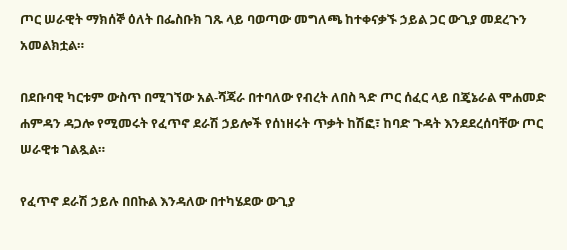ጦር ሠራዊት ማክሰኞ ዕለት በፌስቡክ ገጹ ላይ ባወጣው መግለጫ ከተቀናቃኙ ኃይል ጋር ውጊያ መደረጉን አመልክቷል።

በደቡባዊ ካርቱም ውስጥ በሚገኘው አል-ሻጃራ በተባለው የብረት ለበስ ጓድ ጦር ሰፈር ላይ በጄኔራል ሞሐመድ ሐምዳን ዳጋሎ የሚመሩት የፈጥኖ ደራሽ ኃይሎች የሰነዘሩት ጥቃት ከሽፎ፣ ከባድ ጉዳት እንደደረሰባቸው ጦር ሠራዊቱ ገልጿል።

የፈጥኖ ደራሽ ኃይሉ በበኩል እንዳለው በተካሄደው ውጊያ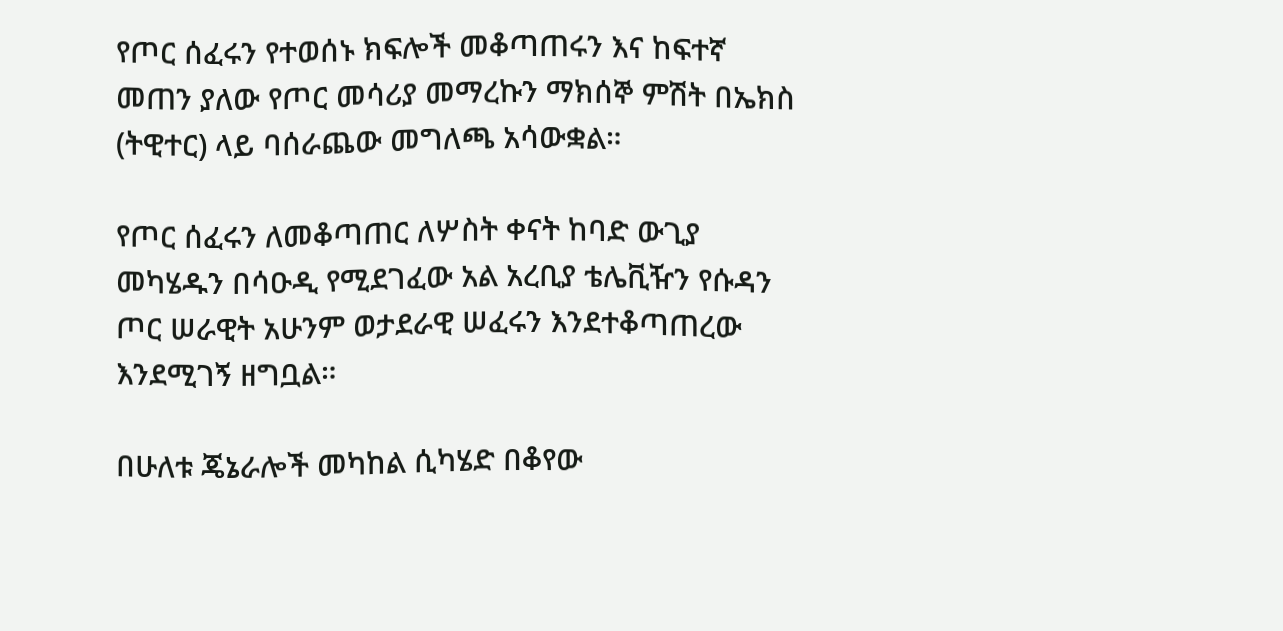የጦር ሰፈሩን የተወሰኑ ክፍሎች መቆጣጠሩን እና ከፍተኛ መጠን ያለው የጦር መሳሪያ መማረኩን ማክሰኞ ምሽት በኤክስ (ትዊተር) ላይ ባሰራጨው መግለጫ አሳውቋል።

የጦር ሰፈሩን ለመቆጣጠር ለሦስት ቀናት ከባድ ውጊያ መካሄዱን በሳዑዲ የሚደገፈው አል አረቢያ ቴሌቪዥን የሱዳን ጦር ሠራዊት አሁንም ወታደራዊ ሠፈሩን እንደተቆጣጠረው እንደሚገኝ ዘግቧል።

በሁለቱ ጄኔራሎች መካከል ሲካሄድ በቆየው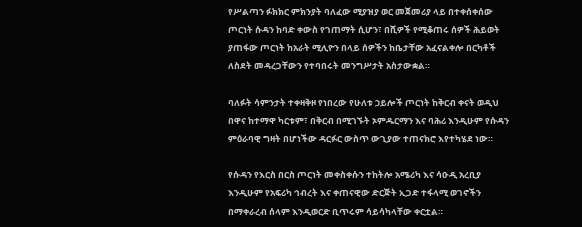የሥልጣን ፉክክር ምክንያት ባለፈው ሚያዝያ ወር መጀመሪያ ላይ በተቀሰቀሰው ጦርነት ሱዳን ከባድ ቀውስ የገጠማት ሲሆን፣ በሺዎች የሚቆጠሩ ሰዎች ሕይወት ያጠፋው ጦርነት ከአራት ሚሊዮን በላይ ሰዎችን ከቤታቸው አፈናልቀሎ በርካቶች ለስደት መዳረጋቸውን የተባበሩት መንግሥታት አስታውቋል።

ባለፉት ሳምንታት ተቀዛቅዞ የነበረው የሁለቱ ኃይሎች ጦርነት ከቅርብ ቀናት ወዲህ በዋና ከተማዋ ካርቱም፣ በቅርብ በሚገኙት ኦምዱርማን እና ባሕሪ እንዲሁም የሱዳን ምዕራባዊ ግዛት በሆነችው ዳርፉር ውስጥ ውጊያው ተጠናክሮ እየተካሄደ ነው።

የሱዳን የእርስ በርስ ጦርነት መቀስቀሱን ተከትሎ አሜሪካ እና ሳዑዲ አረቢያ እንዲሁም የአፍሪካ ኅብረት እና ቀጠናዊው ድርጅት ኢጋድ ተፋላሚ ወገኖችን በማቀራረብ ሰላም እንዲወርድ ቢጥሩም ሳይሳካላቸው ቀርቷል።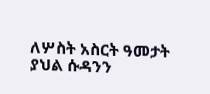ለሦስት አስርት ዓመታት ያህል ሱዳንን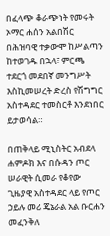በፈላጭ ቆራጭነት የመሩት ኦማር ሐሰን አልበሽር በሕዝባዊ ተቃውሞ ከሥልጣን ከተወገዱ በኋላ፣ ምርጫ ተደርጎ መደበኛ መንግሥት እስኪመሠረት ድረስ የሽግግር አስተዳደር ተመስርቶ እንደነበር ይታወሳል።

በጠቅላይ ሚኒስትር አብደላ ሐምዶክ እና በሱዳን ጦር ሠራዊት ሲመራ የቆየው ጊዜያዊ አስተዳደር ላይ የጦር ኃይሉ መሪ ጄኔራል አል ቡርሐን መፈንቅለ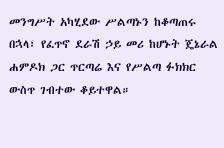መንግሥት አካሂደው ሥልጣኑን ከቆጣጠሩ በኋላ፣ የፈጥኖ ደራሽ ኃይ መሪ ከሆኑት ጄኔራል ሐምዶክ ጋር ጥርጣሬ እና የሥልጣ ፉክክር ውስጥ ገብተው ቆይተዋል።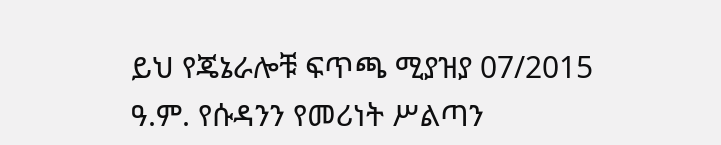ይህ የጄኔራሎቹ ፍጥጫ ሚያዝያ 07/2015 ዓ.ም. የሱዳንን የመሪነት ሥልጣን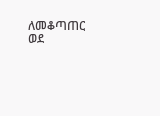ለመቆጣጠር ወደ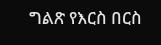ግልጽ የእርስ በርስ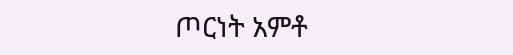ጦርነት አምቶ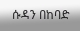ሱዳን በከባድ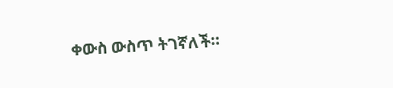ቀውስ ውስጥ ትገኛለች።